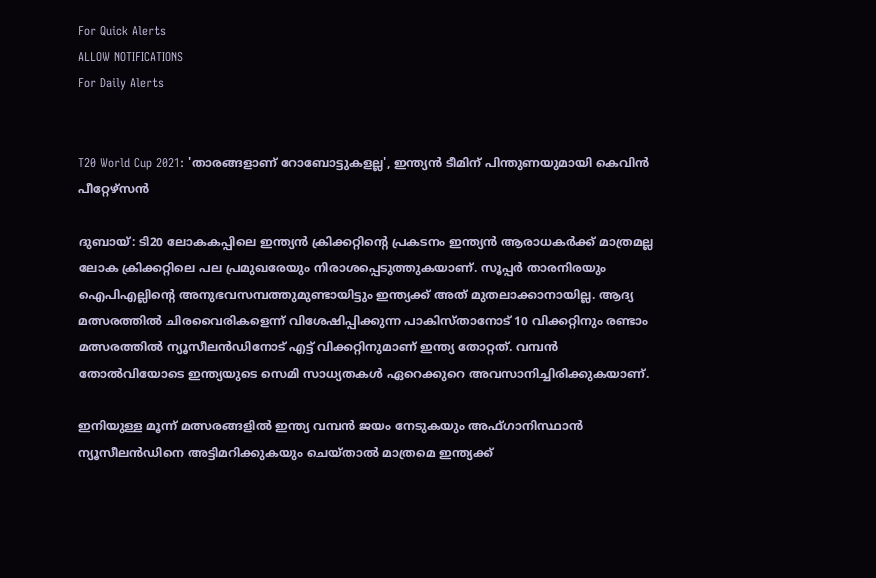For Quick Alerts
ALLOW NOTIFICATIONS
For Daily Alerts


T20 World Cup 2021: 'താരങ്ങളാണ് റോബോട്ടുകളല്ല', ഇന്ത്യന്‍ ടീമിന് പിന്തുണയുമായി കെവിന്‍ പീറ്റേഴ്‌സന്‍

ദുബായ്: ടി20 ലോകകപ്പിലെ ഇന്ത്യന്‍ ക്രിക്കറ്റിന്റെ പ്രകടനം ഇന്ത്യന്‍ ആരാധകര്‍ക്ക് മാത്രമല്ല ലോക ക്രിക്കറ്റിലെ പല പ്രമുഖരേയും നിരാശപ്പെടുത്തുകയാണ്. സൂപ്പര്‍ താരനിരയും ഐപിഎല്ലിന്റെ അനുഭവസമ്പത്തുമുണ്ടായിട്ടും ഇന്ത്യക്ക് അത് മുതലാക്കാനായില്ല. ആദ്യ മത്സരത്തില്‍ ചിരവൈരികളെന്ന് വിശേഷിപ്പിക്കുന്ന പാകിസ്താനോട് 10 വിക്കറ്റിനും രണ്ടാം മത്സരത്തില്‍ ന്യൂസീലന്‍ഡിനോട് എട്ട് വിക്കറ്റിനുമാണ് ഇന്ത്യ തോറ്റത്. വമ്പന്‍ തോല്‍വിയോടെ ഇന്ത്യയുടെ സെമി സാധ്യതകള്‍ ഏറെക്കുറെ അവസാനിച്ചിരിക്കുകയാണ്.

ഇനിയുള്ള മൂന്ന് മത്സരങ്ങളില്‍ ഇന്ത്യ വമ്പന്‍ ജയം നേടുകയും അഫ്ഗാനിസ്ഥാന്‍ ന്യൂസീലന്‍ഡിനെ അട്ടിമറിക്കുകയും ചെയ്താല്‍ മാത്രമെ ഇന്ത്യക്ക്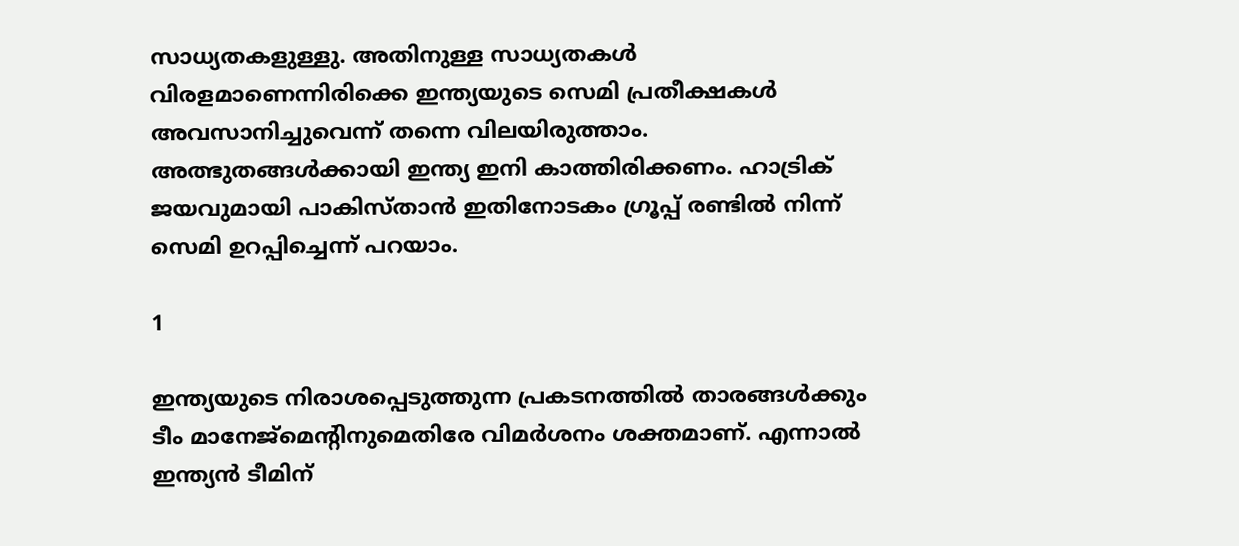സാധ്യതകളുള്ളു. അതിനുള്ള സാധ്യതകള്‍ വിരളമാണെന്നിരിക്കെ ഇന്ത്യയുടെ സെമി പ്രതീക്ഷകള്‍ അവസാനിച്ചുവെന്ന് തന്നെ വിലയിരുത്താം. അത്ഭുതങ്ങള്‍ക്കായി ഇന്ത്യ ഇനി കാത്തിരിക്കണം. ഹാട്രിക് ജയവുമായി പാകിസ്താന്‍ ഇതിനോടകം ഗ്രൂപ്പ് രണ്ടില്‍ നിന്ന് സെമി ഉറപ്പിച്ചെന്ന് പറയാം.

1

ഇന്ത്യയുടെ നിരാശപ്പെടുത്തുന്ന പ്രകടനത്തില്‍ താരങ്ങള്‍ക്കും ടീം മാനേജ്‌മെന്റിനുമെതിരേ വിമര്‍ശനം ശക്തമാണ്. എന്നാല്‍ ഇന്ത്യന്‍ ടീമിന്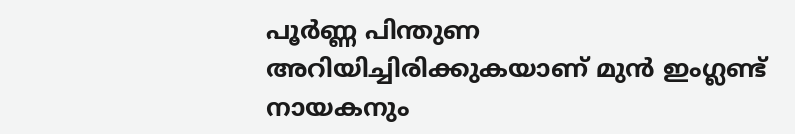പൂര്‍ണ്ണ പിന്തുണ അറിയിച്ചിരിക്കുകയാണ് മുന്‍ ഇംഗ്ലണ്ട് നായകനും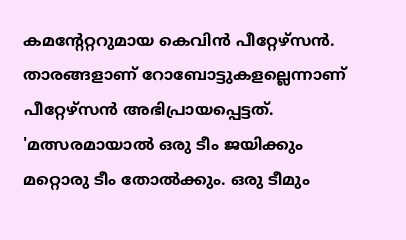കമന്റേറ്ററുമായ കെവിന്‍ പീറ്റേഴ്‌സന്‍. താരങ്ങളാണ് റോബോട്ടുകളല്ലെന്നാണ് പീറ്റേഴ്‌സന്‍ അഭിപ്രായപ്പെട്ടത്. 'മത്സരമായാല്‍ ഒരു ടീം ജയിക്കും മറ്റൊരു ടീം തോല്‍ക്കും. ഒരു ടീമും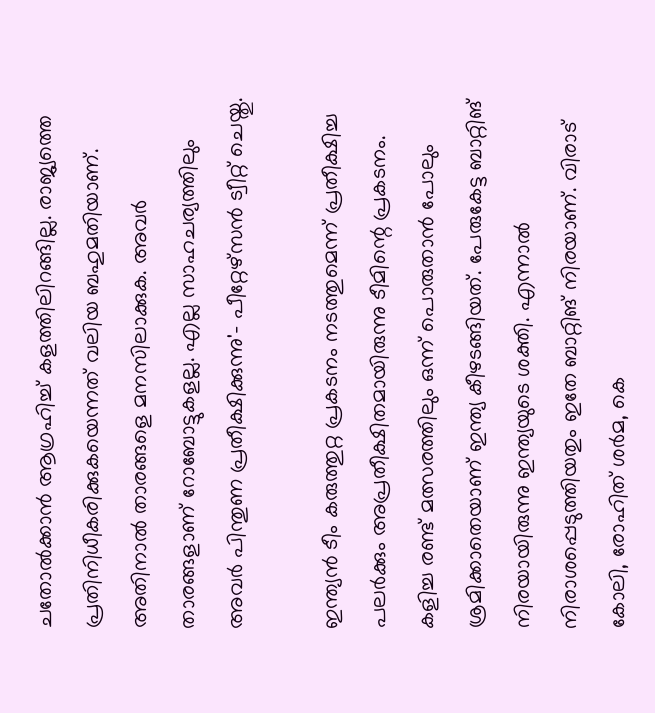ചതോല്‍ക്കാന്‍ ആഗ്രഹിച്ച് കളത്തിലിറങ്ങില്ല. രാജ്യത്തെ പ്രതിനിധീകരിക്കുകയെന്നത് വലിയ ബഹുമതിയാണ്. അതിനാല്‍ താരങ്ങളെ മനസിലാക്കുക. അവര്‍ താരങ്ങളാണ് റോബോട്ടുകളല്ല. എല്ല സാഹചര്യത്തിലും അവര്‍ പിന്തുണ പ്രതീക്ഷിക്കുന്നു'- പീറ്റേഴ്‌സന്‍ ട്വീറ്റ് ചെയ്തു.

ഇന്ത്യന്‍ ടീം കരുത്തുറ്റ പ്രകടനം നടത്തുമെന്ന് പ്രതീക്ഷിച്ച പലര്‍ക്കും അപ്രതീക്ഷിതമായിരുന്നു ടീമിന്റെ പ്രകടനം. കളിച്ച രണ്ട് മത്സരത്തിലും ഒന്ന് പൊരുതാന്‍ പോലും ശ്രമിക്കാതെയാണ് ഇന്ത്യ കീഴടങ്ങിയത്. പേരുകേട്ട ബാറ്റിങ് നിരയായിരുന്നു ഇന്ത്യയുടെ ശക്തി. എന്നാല്‍ നിരാശപ്പെടുത്തിയതും ഇതേ ബാറ്റിങ് നിരയാണ്. വിരാട് കോലി, രോഹിത് ശര്‍മ, കെ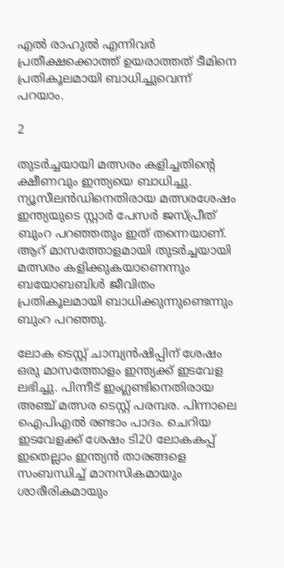എല്‍ രാഹുല്‍ എന്നിവര്‍ പ്രതീക്ഷക്കൊത്ത് ഉയരാത്തത് ടീമിനെ പ്രതികൂലമായി ബാധിച്ചുവെന്ന് പറയാം.

2

തുടര്‍ച്ചയായി മത്സരം കളിച്ചതിന്റെ ക്ഷീണവും ഇന്ത്യയെ ബാധിച്ചു. ന്യൂസീലന്‍ഡിനെതിരായ മത്സരശേഷം ഇന്ത്യയുടെ സ്റ്റാര്‍ പേസര്‍ ജസ്പ്രീത് ബുംറ പറഞ്ഞതും ഇത് തന്നെയാണ്. ആറ് മാസത്തോളമായി തുടര്‍ച്ചയായി മത്സരം കളിക്കുകയാണെന്നും ബയോബബിള്‍ ജീവിതം പ്രതികൂലമായി ബാധിക്കുന്നുണ്ടെന്നും ബുംറ പറഞ്ഞു.

ലോക ടെസ്റ്റ് ചാമ്പ്യന്‍ഷിപ്പിന് ശേഷം ഒരു മാസത്തോളം ഇന്ത്യക്ക് ഇടവേള ലഭിച്ചു. പിന്നീട് ഇംഗ്ലണ്ടിനെതിരായ അഞ്ച് മത്സര ടെസ്റ്റ് പരമ്പര. പിന്നാലെ ഐപിഎല്‍ രണ്ടാം പാദം. ചെറിയ ഇടവേളക്ക് ശേഷം ടി20 ലോകകപ്പ് ഇതെല്ലാം ഇന്ത്യന്‍ താരങ്ങളെ സംബന്ധിച്ച് മാനസികമായും ശാരീരികമായും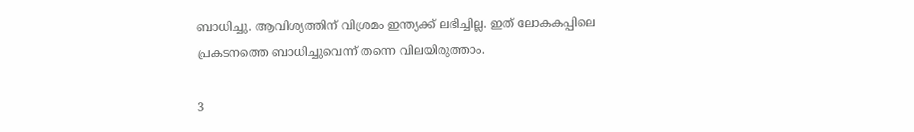ബാധിച്ചു. ആവിശ്യത്തിന് വിശ്രമം ഇന്ത്യക്ക് ലഭിച്ചില്ല. ഇത് ലോകകപ്പിലെ പ്രകടനത്തെ ബാധിച്ചുവെന്ന് തന്നെ വിലയിരുത്താം.

3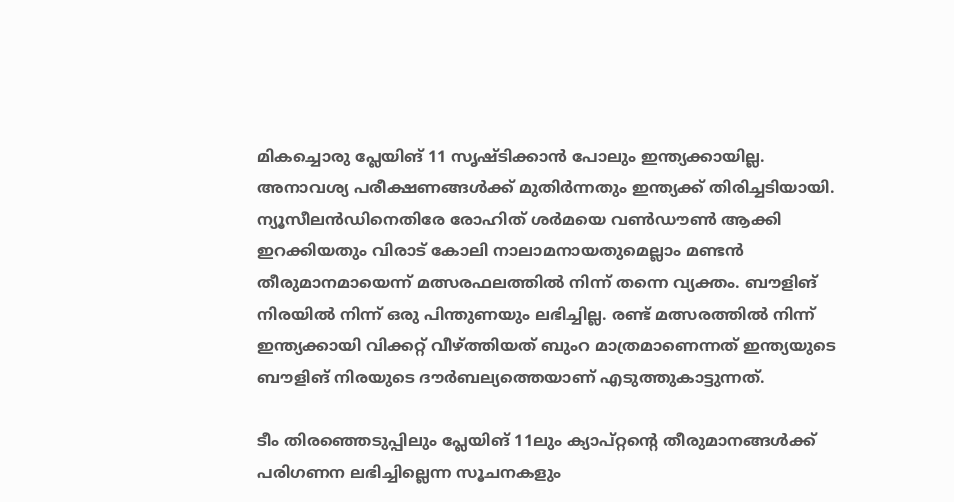മികച്ചൊരു പ്ലേയിങ് 11 സൃഷ്ടിക്കാന്‍ പോലും ഇന്ത്യക്കായില്ല. അനാവശ്യ പരീക്ഷണങ്ങള്‍ക്ക് മുതിര്‍ന്നതും ഇന്ത്യക്ക് തിരിച്ചടിയായി. ന്യൂസീലന്‍ഡിനെതിരേ രോഹിത് ശര്‍മയെ വണ്‍ഡൗണ്‍ ആക്കി ഇറക്കിയതും വിരാട് കോലി നാലാമനായതുമെല്ലാം മണ്ടന്‍ തീരുമാനമായെന്ന് മത്സരഫലത്തില്‍ നിന്ന് തന്നെ വ്യക്തം. ബൗളിങ് നിരയില്‍ നിന്ന് ഒരു പിന്തുണയും ലഭിച്ചില്ല. രണ്ട് മത്സരത്തില്‍ നിന്ന് ഇന്ത്യക്കായി വിക്കറ്റ് വീഴ്ത്തിയത് ബുംറ മാത്രമാണെന്നത് ഇന്ത്യയുടെ ബൗളിങ് നിരയുടെ ദൗര്‍ബല്യത്തെയാണ് എടുത്തുകാട്ടുന്നത്.

ടീം തിരഞ്ഞെടുപ്പിലും പ്ലേയിങ് 11ലും ക്യാപ്റ്റന്റെ തീരുമാനങ്ങള്‍ക്ക് പരിഗണന ലഭിച്ചില്ലെന്ന സൂചനകളും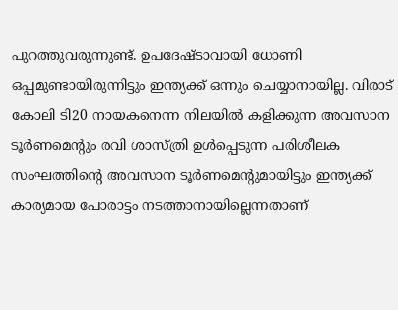പുറത്തുവരുന്നുണ്ട്. ഉപദേഷ്ടാവായി ധോണി ഒപ്പമുണ്ടായിരുന്നിട്ടും ഇന്ത്യക്ക് ഒന്നും ചെയ്യാനായില്ല. വിരാട് കോലി ടി20 നായകനെന്ന നിലയില്‍ കളിക്കുന്ന അവസാന ടൂര്‍ണമെന്റും രവി ശാസ്ത്രി ഉള്‍പ്പെടുന്ന പരിശീലക സംഘത്തിന്റെ അവസാന ടൂര്‍ണമെന്റുമായിട്ടും ഇന്ത്യക്ക് കാര്യമായ പോരാട്ടം നടത്താനായില്ലെന്നതാണ്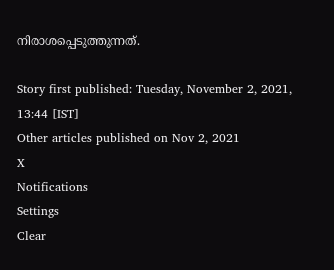നിരാശപ്പെടുത്തുന്നത്.

Story first published: Tuesday, November 2, 2021, 13:44 [IST]
Other articles published on Nov 2, 2021
X
Notifications
Settings
Clear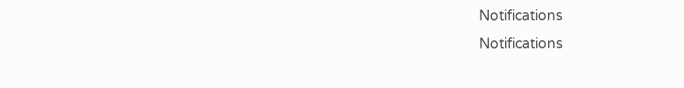Notifications
Notifications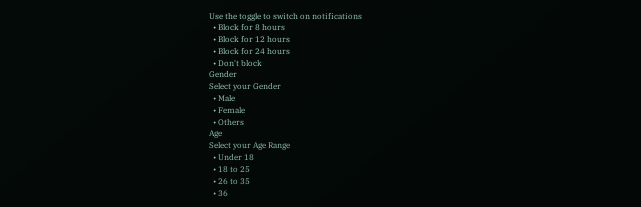Use the toggle to switch on notifications
  • Block for 8 hours
  • Block for 12 hours
  • Block for 24 hours
  • Don't block
Gender
Select your Gender
  • Male
  • Female
  • Others
Age
Select your Age Range
  • Under 18
  • 18 to 25
  • 26 to 35
  • 36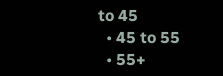to 45
  • 45 to 55
  • 55+